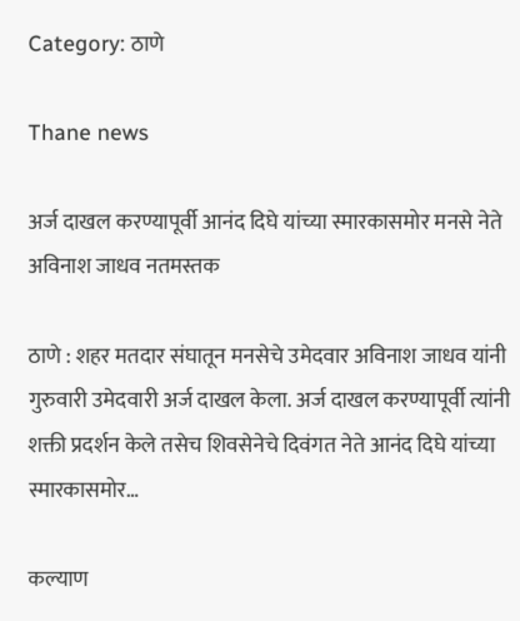Category: ठाणे

Thane news

अर्ज दाखल करण्यापूर्वी आनंद दिघे यांच्या स्मारकासमोर मनसे नेते अविनाश जाधव नतमस्तक

ठाणे : शहर मतदार संघातून मनसेचे उमेदवार अविनाश जाधव यांनी गुरुवारी उमेदवारी अर्ज दाखल केला. अर्ज दाखल करण्यापूर्वी त्यांनी शक्ती प्रदर्शन केले तसेच शिवसेनेचे दिवंगत नेते आनंद दिघे यांच्या स्मारकासमोर…

कल्याण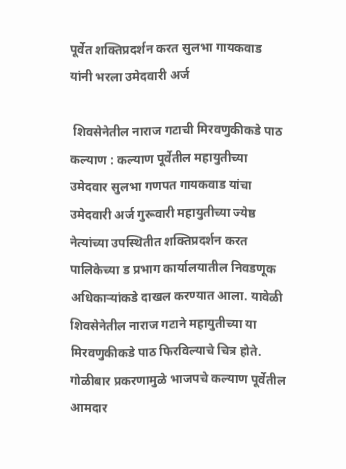पूर्वेत शक्तिप्रदर्शन करत सुलभा गायकवाड यांनी भरला उमेदवारी अर्ज

 शिवसेनेतील नाराज गटाची मिरवणुकीकडे पाठ   कल्याण : कल्याण पूर्वेतील महायुतीच्या उमेदवार सुलभा गणपत गायकवाड यांचा उमेदवारी अर्ज गुरूवारी महायुतीच्या ज्येष्ठ नेत्यांच्या उपस्थितीत शक्तिप्रदर्शन करत पालिकेच्या ड प्रभाग कार्यालयातील निवडणूक अधिकाऱ्यांकडे दाखल करण्यात आला. यावेळी शिवसेनेतील नाराज गटाने महायुतीच्या या मिरवणुकीकडे पाठ फिरविल्याचे चित्र होते. गोळीबार प्रकरणामुळे भाजपचे कल्याण पूर्वेतील आमदार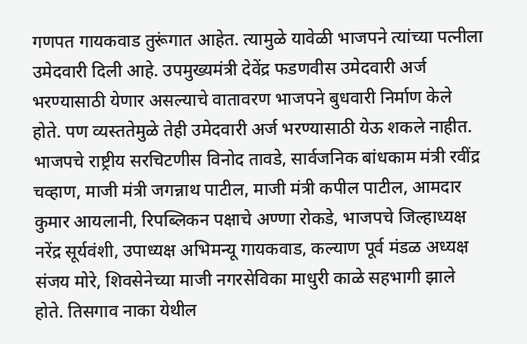गणपत गायकवाड तुरूंगात आहेत. त्यामुळे यावेळी भाजपने त्यांच्या पत्नीला उमेदवारी दिली आहे. उपमुख्यमंत्री देवेंद्र फडणवीस उमेदवारी अर्ज भरण्यासाठी येणार असल्याचे वातावरण भाजपने बुधवारी निर्माण केले होते. पण व्यस्ततेमुळे तेही उमेदवारी अर्ज भरण्यासाठी येऊ शकले नाहीत. भाजपचे राष्ट्रीय सरचिटणीस विनोद तावडे, सार्वजनिक बांधकाम मंत्री रवींद्र चव्हाण, माजी मंत्री जगन्नाथ पाटील, माजी मंत्री कपील पाटील, आमदार कुमार आयलानी, रिपब्लिकन पक्षाचे अण्णा रोकडे, भाजपचे जिल्हाध्यक्ष नरेंद्र सूर्यवंशी, उपाध्यक्ष अभिमन्यू गायकवाड, कल्याण पूर्व मंडळ अध्यक्ष संजय मोरे, शिवसेनेच्या माजी नगरसेविका माधुरी काळे सहभागी झाले होते. तिसगाव नाका येथील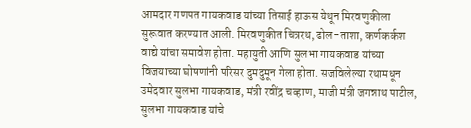आमदार गणपत गायकवाड यांच्या तिसाई हाऊस येथून मिरवणुकीला सुरूवात करण्यात आली. मिरवणुकीत चित्ररथ, ढोल-ताशा, कर्णकर्कश वाद्ये यांचा समावेश होता. महायुती आणि सुलभा गायकवाड यांच्या विजयाच्या घोषणांनी परिसर दुमदुमून गेला होता. सजविलेल्या रथामधून उमेदवार सुलभा गायकवाड, मंत्री रवींद्र चव्हाण, माजी मंत्री जगन्नाथ पाटील, सुलभा गायकवाड यांचे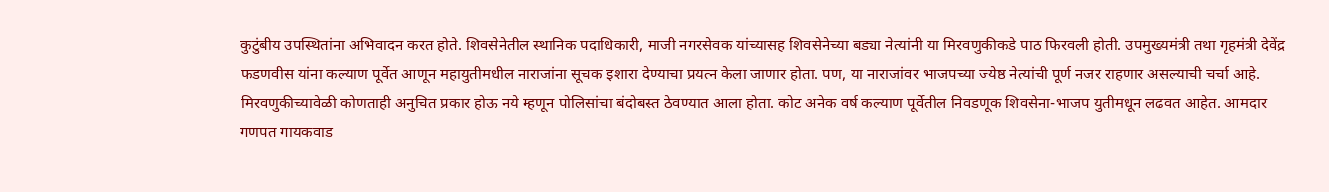कुटुंबीय उपस्थितांना अभिवादन करत होते. शिवसेनेतील स्थानिक पदाधिकारी, माजी नगरसेवक यांच्यासह शिवसेनेच्या बड्या नेत्यांनी या मिरवणुकीकडे पाठ फिरवली होती. उपमुख्यमंत्री तथा गृहमंत्री देवेंद्र फडणवीस यांना कल्याण पूर्वेत आणून महायुतीमधील नाराजांना सूचक इशारा देण्याचा प्रयत्न केला जाणार होता. पण, या नाराजांवर भाजपच्या ज्येष्ठ नेत्यांची पूर्ण नजर राहणार असल्याची चर्चा आहे. मिरवणुकीच्यावेळी कोणताही अनुचित प्रकार होऊ नये म्हणून पोलिसांचा बंदोबस्त ठेवण्यात आला होता. कोट अनेक वर्ष कल्याण पूर्वेतील निवडणूक शिवसेना-भाजप युतीमधून लढवत आहेत. आमदार गणपत गायकवाड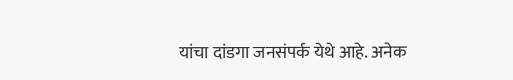यांचा दांडगा जनसंपर्क येथे आहे. अनेक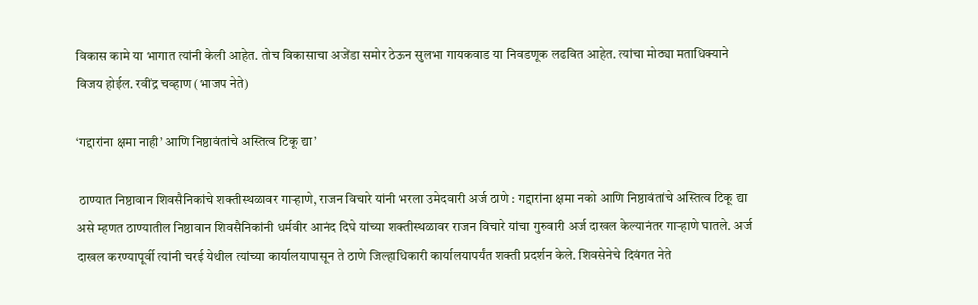विकास कामे या भागात त्यांनी केली आहेत. तोच विकासाचा अजेंडा समोर ठेऊन सुलभा गायकवाड या निवडणूक लढवित आहेत. त्यांचा मोठ्या मताधिक्याने विजय होईल. रवींद्र चव्हाण (भाजप नेते)

‘गद्दारांना क्षमा नाही’ आणि निष्ठावंतांचे अस्तित्व टिकू द्या’

 ठाण्यात निष्ठावान शिवसैनिकांचे शक्तीस्थळावर गाऱ्हाणे, राजन विचारे यांनी भरला उमेदवारी अर्ज ठाणे : गद्दारांना क्षमा नको आणि निष्ठावंतांचे अस्तित्व टिकू द्या असे म्हणत ठाण्यातील निष्ठावान शिवसैनिकांनी धर्मवीर आनंद दिघे यांच्या शक्तीस्थळावर राजन विचारे यांचा गुरुवारी अर्ज दाखल केल्यानंतर गाऱ्हाणे घातले. अर्ज दाखल करण्यापूर्वी त्यांनी चरई येथील त्यांच्या कार्यालयापासून ते ठाणे जिल्हाधिकारी कार्यालयापर्यंत शक्ती प्रदर्शन केले. शिवसेनेचे दिवंगत नेते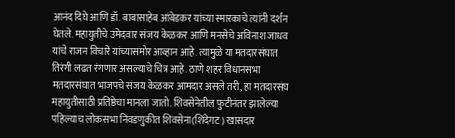आनंद दिघे आणि डॉ. बाबासाहेब आंबेडकर यांच्या स्मारकाचे त्यांनी दर्शन घेतले. महायुतीचे उमेदवार संजय केळकर आणि मनसेचे अविनाश जाधव यांचे राजन विचारे यांच्यासमोर आव्हान आहे. त्यामुळे या मतदारसंघात तिरंगी लढत रंगणार असल्याचे चित्र आहे. ठाणे शहर विधानसभा मतदारसंघात भाजपचे संजय केळकर आमदार असले तरी, हा मतदारसंघ महायुतीसाठी प्रतिष्ठेचा मानला जातो. शिवसेनेतील फुटीनंतर झालेल्या पहिल्याच लोकसभा निवडणुकीत शिवसेना(शिंदेगट) खासदार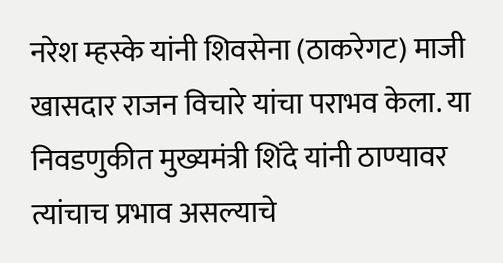नरेश म्हस्के यांनी शिवसेना (ठाकरेगट) माजी खासदार राजन विचारे यांचा पराभव केला. या निवडणुकीत मुख्यमंत्री शिंदे यांनी ठाण्यावर त्यांचाच प्रभाव असल्याचे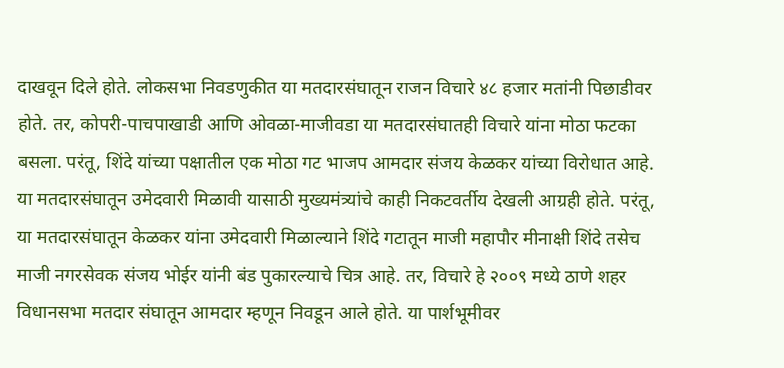दाखवून दिले होते. लोकसभा निवडणुकीत या मतदारसंघातून राजन विचारे ४८ हजार मतांनी पिछाडीवर होते. तर, कोपरी-पाचपाखाडी आणि ओवळा-माजीवडा या मतदारसंघातही विचारे यांना मोठा फटका बसला. परंतू, शिंदे यांच्या पक्षातील एक मोठा गट भाजप आमदार संजय केळकर यांच्या विरोधात आहे. या मतदारसंघातून उमेदवारी मिळावी यासाठी मुख्यमंत्र्यांचे काही निकटवर्तीय देखली आग्रही होते. परंतू, या मतदारसंघातून केळकर यांना उमेदवारी मिळाल्याने शिंदे गटातून माजी महापौर मीनाक्षी शिंदे तसेच माजी नगरसेवक संजय भोईर यांनी बंड पुकारल्याचे चित्र आहे. तर, विचारे हे २००९ मध्ये ठाणे शहर विधानसभा मतदार संघातून आमदार म्हणून निवडून आले होते. या पार्शभूमीवर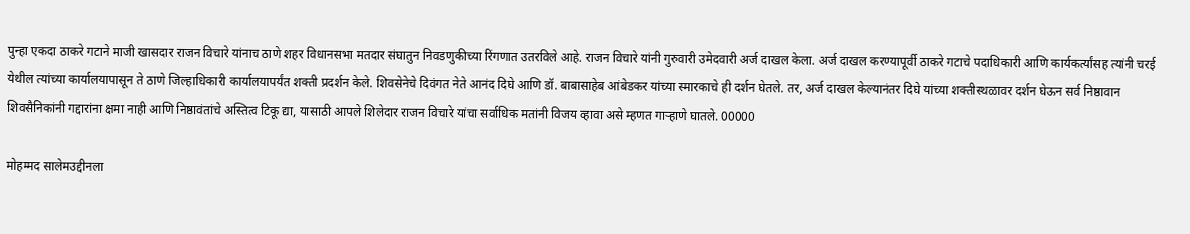पुन्हा एकदा ठाकरे गटाने माजी खासदार राजन विचारे यांनाच ठाणे शहर विधानसभा मतदार संघातुन निवडणुकीच्या रिंगणात उतरविले आहे. राजन विचारे यांनी गुरुवारी उमेदवारी अर्ज दाखल केला. अर्ज दाखल करण्यापूर्वी ठाकरे गटाचे पदाधिकारी आणि कार्यकर्त्यांसह त्यांनी चरई येथील त्यांच्या कार्यालयापासून ते ठाणे जिल्हाधिकारी कार्यालयापर्यंत शक्ती प्रदर्शन केले. शिवसेनेचे दिवंगत नेते आनंद दिघे आणि डॉ. बाबासाहेब आंबेडकर यांच्या स्मारकाचे ही दर्शन घेतले. तर, अर्ज दाखल केल्यानंतर दिघे यांच्या शक्तीस्थळावर दर्शन घेऊन सर्व निष्ठावान शिवसैनिकांनी गद्दारांना क्षमा नाही आणि निष्ठावंतांचे अस्तित्व टिकू द्या, यासाठी आपले शिलेदार राजन विचारे यांचा सर्वाधिक मतांनी विजय व्हावा असे म्हणत गाऱ्हाणे घातले. 00000

मोहम्मद सालेमउद्दीनला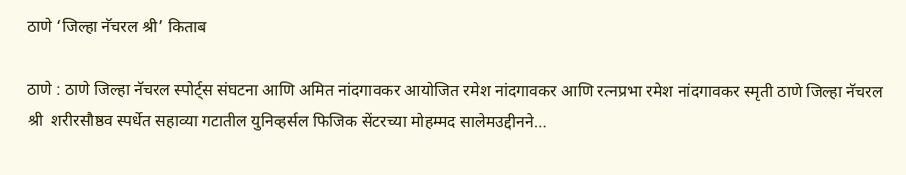ठाणे ‘जिल्हा नॅचरल श्री’ किताब

ठाणे : ठाणे जिल्हा नॅचरल स्पोर्ट्स संघटना आणि अमित नांदगावकर आयोजित रमेश नांदगावकर आणि रत्नप्रभा रमेश नांदगावकर स्मृती ठाणे जिल्हा नॅचरल श्री  शरीरसौष्ठव स्पर्धेत सहाव्या गटातील युनिव्हर्सल फिजिक सेंटरच्या मोहम्मद सालेमउद्दीनने…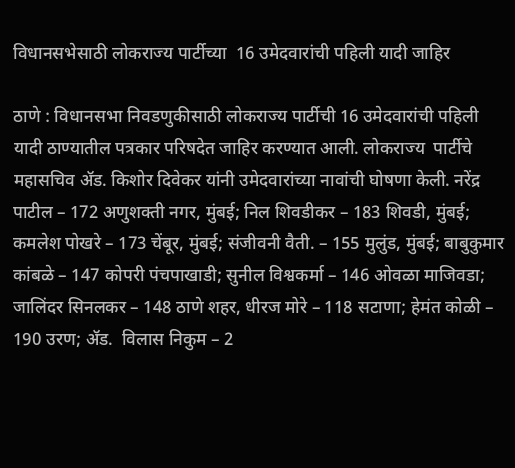विधानसभेसाठी लोकराज्य पार्टीच्या  16 उमेदवारांची पहिली यादी जाहिर

ठाणे : विधानसभा निवडणुकीसाठी लोकराज्य पार्टीची 16 उमेदवारांची पहिली यादी ठाण्यातील पत्रकार परिषदेत जाहिर करण्यात आली. लोकराज्य  पार्टीचे महासचिव ॲड. किशोर दिवेकर यांनी उमेदवारांच्या नावांची घोषणा केली. नरेंद्र पाटील – 172 अणुशक्ती नगर, मुंबई; निल शिवडीकर – 183 शिवडी, मुंबई; कमलेश पोखरे – 173 चेंबूर, मुंबई; संजीवनी वैती. – 155 मुलुंड, मुंबई; बाबुकुमार कांबळे – 147 कोपरी पंचपाखाडी; सुनील विश्वकर्मा – 146 ओवळा माजिवडा; जालिंदर सिनलकर – 148 ठाणे शहर, धीरज मोरे – 118 सटाणा; हेमंत कोळी – 190 उरण; ॲड.  विलास निकुम – 2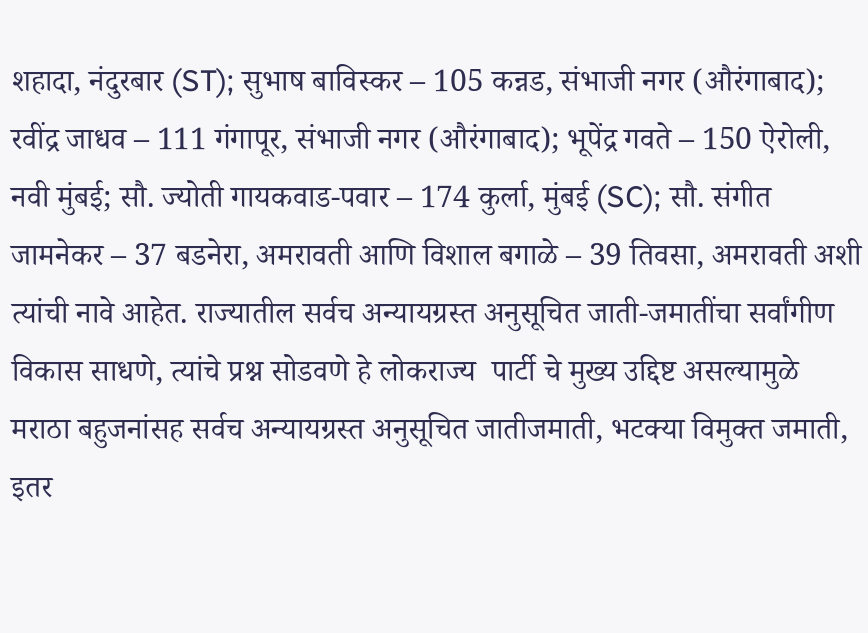शहादा, नंदुरबार (ST); सुभाष बाविस्कर – 105 कन्नड, संभाजी नगर (औरंगाबाद); रवींद्र जाधव – 111 गंगापूर, संभाजी नगर (औरंगाबाद); भूपेंद्र गवते – 150 ऐरोली, नवी मुंबई; सौ. ज्योती गायकवाड-पवार – 174 कुर्ला, मुंबई (SC); सौ. संगीत जामनेकर – 37 बडनेरा, अमरावती आणि विशाल बगाळे – 39 तिवसा, अमरावती अशी त्यांची नावे आहेत. राज्यातील सर्वच अन्यायग्रस्त अनुसूचित जाती-जमातींचा सर्वांगीण विकास साधणे, त्यांचे प्रश्न सोडवणे हे लोकराज्य  पार्टी चे मुख्य उद्दिष्ट असल्यामुळे मराठा बहुजनांसह सर्वच अन्यायग्रस्त अनुसूचित जातीजमाती, भटक्या विमुक्त जमाती, इतर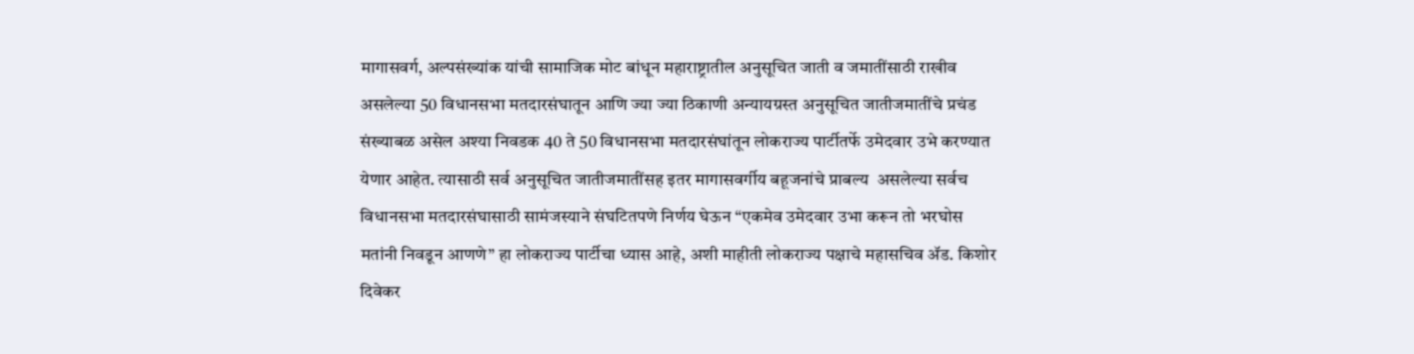मागासवर्ग, अल्पसंख्यांक यांची सामाजिक मोट बांधून महाराष्ट्रातील अनुसूचित जाती व जमातींसाठी राखीव असलेल्या 50 विधानसभा मतदारसंघातून आणि ज्या ज्या ठिकाणी अन्यायग्रस्त अनुसूचित जातीजमातींचे प्रचंड संख्याबळ असेल अश्या निवडक 40 ते 50 विधानसभा मतदारसंघांतून लोकराज्य पार्टीतर्फे उमेदवार उभे करण्यात येणार आहेत. त्यासाठी सर्व अनुसूचित जातीजमातींसह इतर मागासवर्गीय बहूजनांचे प्राबल्य  असलेल्या सर्वच विधानसभा मतदारसंघासाठी सामंजस्याने संघटितपणे निर्णय घेऊन “एकमेव उमेदवार उभा करून तो भरघोस मतांनी निवडून आणणे” हा लोकराज्य पार्टीचा ध्यास आहे, अशी माहीती लोकराज्य पक्षाचे महासचिव ॲड. किशोर दिवेकर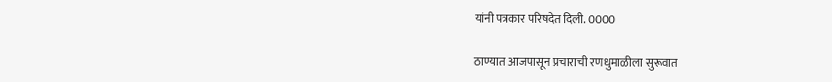यांनी पत्रकार परिषदेत दिली. 0000

ठाण्यात आजपासून प्रचाराची रणधुमाळीला सुरूवात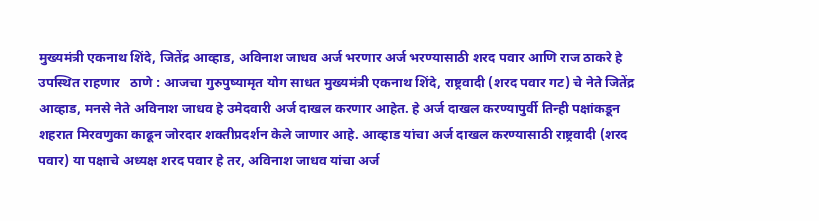मुख्यमंत्री एकनाथ शिंदे, जितेंद्र आव्हाड, अविनाश जाधव अर्ज भरणार अर्ज भरण्यासाठी शरद पवार आणि राज ठाकरे हे उपस्थित राहणार   ठाणे : आजचा गुरुपुष्यामृत योग साधत मुख्यमंत्री एकनाथ शिंदे, राष्ट्रवादी (शरद पवार गट) चे नेते जितेंद्र आव्हाड, मनसे नेते अविनाश जाधव हे उमेदवारी अर्ज दाखल करणार आहेत. हे अर्ज दाखल करण्यापुर्वी तिन्ही पक्षांकडून शहरात मिरवणुका काढून जोरदार शक्तीप्रदर्शन केले जाणार आहे. आव्हाड यांचा अर्ज दाखल करण्यासाठी राष्ट्रवादी (शरद पवार) या पक्षाचे अध्यक्ष शरद पवार हे तर, अविनाश जाधव यांचा अर्ज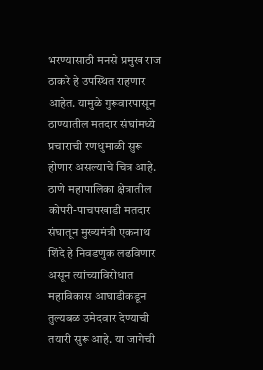भरण्यासाठी मनसे प्रमुख राज ठाकरे हे उपस्थित राहणार आहेत. यामुळे गुरूवारपासून ठाण्यातील मतदार संघांमध्ये प्रचाराची रणधुमाळी सुरू होणार असल्याचे चित्र आहे. ठाणे महापालिका क्षेत्रातील कोपरी-पाचपखाडी मतदार संघातून मुख्यमंत्री एकनाथ शिंदे हे निवडणुक लढविणार असून त्यांच्याविरोधात महाविकास आघाडीकडून तुल्यबळ उमेदवार देण्याची तयारी सुरू आहे. या जागेची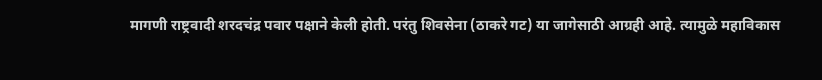मागणी राष्ट्रवादी शरदचंद्र पवार पक्षाने केली होती. परंतु शिवसेना (ठाकरे गट) या जागेसाठी आग्रही आहे. त्यामुळे महाविकास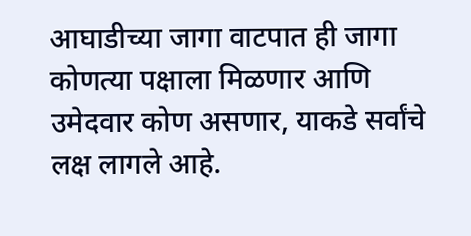आघाडीच्या जागा वाटपात ही जागा कोणत्या पक्षाला मिळणार आणि उमेदवार कोण असणार, याकडे सर्वांचे लक्ष लागले आहे.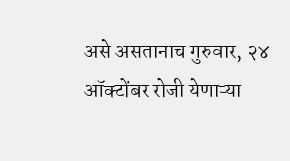असे असतानाच गुरुवार, २४ ऑक्टोंबर रोजी येणाऱ्या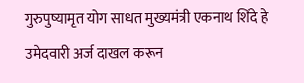गुरुपुष्यामृत योग साधत मुख्यमंत्री एकनाथ शिंदे हे उमेदवारी अर्ज दाखल करून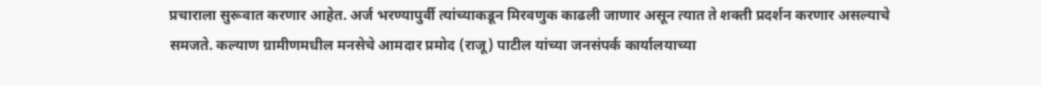प्रचाराला सुरूवात करणार आहेत. अर्ज भरण्यापुर्वी त्यांच्याकडून मिरवणुक काढली जाणार असून त्यात ते शक्ती प्रदर्शन करणार असल्याचे समजते. कल्याण ग्रामीणमधील मनसेचे आमदार प्रमोद (राजू) पाटील यांच्या जनसंपर्क कार्यालयाच्या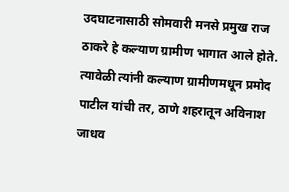उदघाटनासाठी सोमवारी मनसे प्रमुख राज ठाकरे हे कल्याण ग्रामीण भागात आले होते. त्यावेळी त्यांनी कल्याण ग्रामीणमधून प्रमोद पाटील यांची तर, ठाणे शहरातून अविनाश जाधव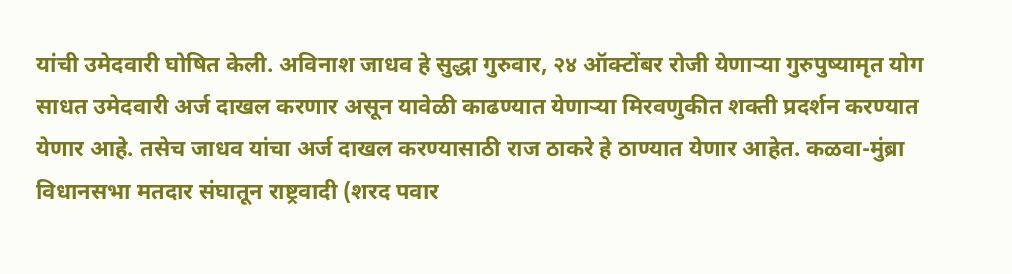यांची उमेदवारी घोषित केली. अविनाश जाधव हे सुद्धा गुरुवार, २४ ऑक्टोंबर रोजी येणाऱ्या गुरुपुष्यामृत योग साधत उमेदवारी अर्ज दाखल करणार असून यावेळी काढण्यात येणाऱ्या मिरवणुकीत शक्ती प्रदर्शन करण्यात येणार आहे. तसेच जाधव यांचा अर्ज दाखल करण्यासाठी राज ठाकरे हे ठाण्यात येणार आहेत. कळवा-मुंब्रा विधानसभा मतदार संघातून राष्ट्रवादी (शरद पवार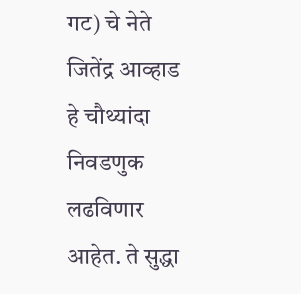गट) चे नेते जितेंद्र आव्हाड हे चौथ्यांदा निवडणुक लढविणार आहेत. ते सुद्धा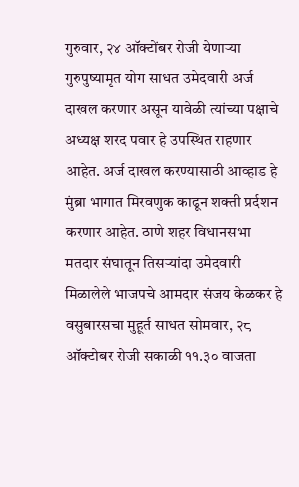गुरुवार, २४ ऑक्टोंबर रोजी येणाऱ्या गुरुपुष्यामृत योग साधत उमेदवारी अर्ज दाखल करणार असून यावेळी त्यांच्या पक्षाचे अध्यक्ष शरद पवार हे उपस्थित राहणार आहेत. अर्ज दाखल करण्यासाठी आव्हाड हे मुंब्रा भागात मिरवणुक काढून शक्ती प्रर्दशन करणार आहेत. ठाणे शहर विधानसभा मतदार संघातून तिसऱ्यांदा उमेदवारी मिळालेले भाजपचे आमदार संजय केळकर हे वसुबारसचा मुहूर्त साधत सोमवार, २८ ऑक्टोबर रोजी सकाळी ११.३० वाजता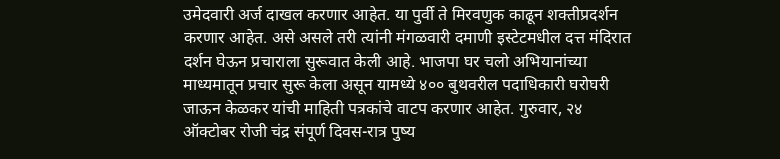उमेदवारी अर्ज दाखल करणार आहेत. या पुर्वी ते मिरवणुक काढून शक्तीप्रदर्शन करणार आहेत. असे असले तरी त्यांनी मंगळवारी दमाणी इस्टेटमधील दत्त मंदिरात दर्शन घेऊन प्रचाराला सुरूवात केली आहे. भाजपा घर चलो अभियानांच्या माध्यमातून प्रचार सुरू केला असून यामध्ये ४०० बुथवरील पदाधिकारी घरोघरी जाऊन केळकर यांची माहिती पत्रकांचे वाटप करणार आहेत. गुरुवार, २४ ऑक्टोबर रोजी चंद्र संपूर्ण दिवस-रात्र पुष्य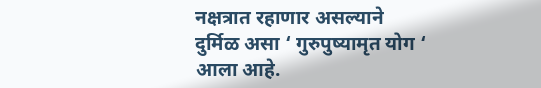नक्षत्रात रहाणार असल्याने दुर्मिळ असा ‘ गुरुपुष्यामृत योग ‘ आला आहे.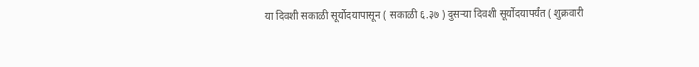या दिवशी सकाळी सूर्योदयापासून ( सकाळी ६.३७ ) दुसऱ्या दिवशी सूर्योदयापर्यंत ( शुक्रवारी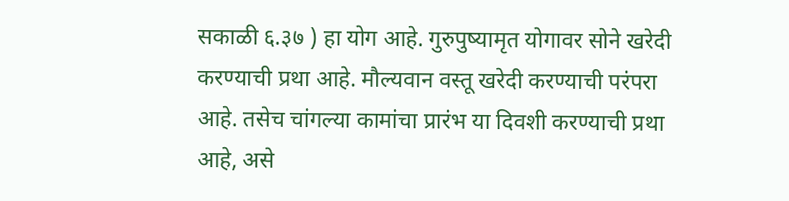सकाळी ६.३७ ) हा योग आहे. गुरुपुष्यामृत योगावर सोने खरेदी करण्याची प्रथा आहे. मौल्यवान वस्तू खरेदी करण्याची परंपरा आहे. तसेच चांगल्या कामांचा प्रारंभ या दिवशी करण्याची प्रथा आहे, असे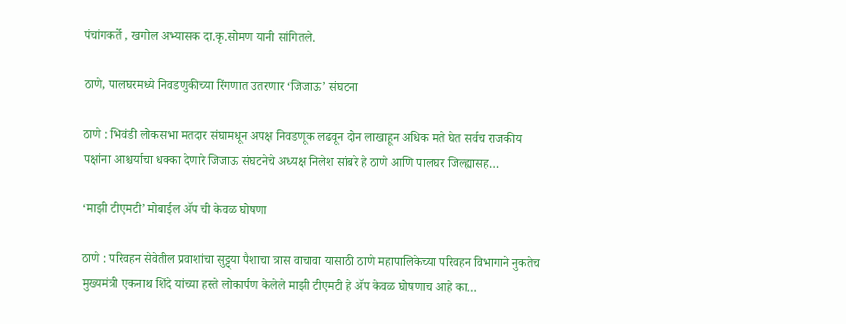पंचांगकर्ते , खगोल अभ्यासक दा.कृ.सोमण यानी सांगितले.

ठाणे, पालघरमध्ये निवडणुकीच्या रिंगणात उतरणार ‘जिजाऊ’ संघटना

ठाणे : भिवंडी लोकसभा मतदार संघामधून अपक्ष निवडणूक लढवून दोन लाखाहून अधिक मते घेत सर्वच राजकीय पक्षांना आश्चर्याचा धक्का देणारे जिजाऊ संघटनेचे अध्यक्ष निलेश सांबरे हे ठाणे आणि पालघर जिल्ह्यासह…

‘माझी टीएमटी’ मोबाईल ॲप ची केवळ घोषणा

ठाणे : परिवहन सेवेतील प्रवाशांचा सुट्ट्या पैशाचा त्रास वाचावा यासाठी ठाणे महापालिकेच्या परिवहन विभागाने नुकतेच मुख्यमंत्री एकनाथ शिंदे यांच्या हस्ते लोकार्पण केलेले माझी टीएमटी हे ॲप केवळ घोषणाच आहे का…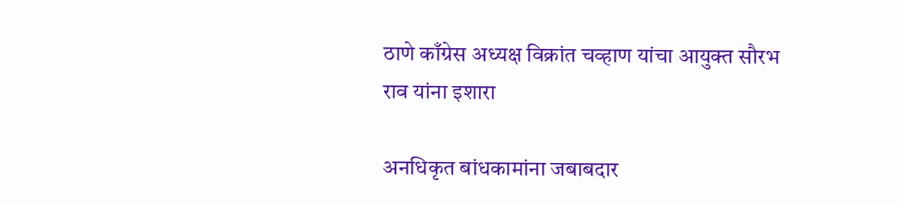ठाणे काँग्रेस अध्यक्ष विक्रांत चव्हाण यांचा आयुक्त सौरभ राव यांना इशारा

अनधिकृत बांधकामांना जबाबदार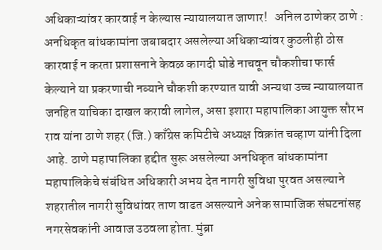अधिकाऱ्यांवर कारवाई न केल्यास न्यायालयात जाणार!   अनिल ठाणेकर ठाणे : अनधिकृत बांधकामांना जबाबदार असलेल्या अधिकाऱ्यांवर कुठलीही ठोस कारवाई न करता प्रशासनाने केवळ कागदी घोडे नाचवून चौकशीचा फार्स केल्याने या प्रकरणाची नव्याने चौकशी करण्यात यावी अन्यथा उच्च न्यायालयात जनहित याचिका दाखल करावी लागेल, असा इशारा महापालिका आयुक्त सौरभ राव यांना ठाणे शहर (जि.) काँग्रेस कमिटीचे अध्यक्ष विक्रांत चव्हाण यांनी दिला आहे. ठाणे महापालिका हद्दीत सुरू असलेल्या अनधिकृत बांधकामांना महापालिकेचे संबंधित अधिकारी अभय देत नागरी सुविधा पुरवत असल्याने शहरातील नागरी सुविधांवर ताण वाढत असल्याने अनेक सामाजिक संघटनांसह नगरसेवकांनी आवाज उठवला होता. मुंब्रा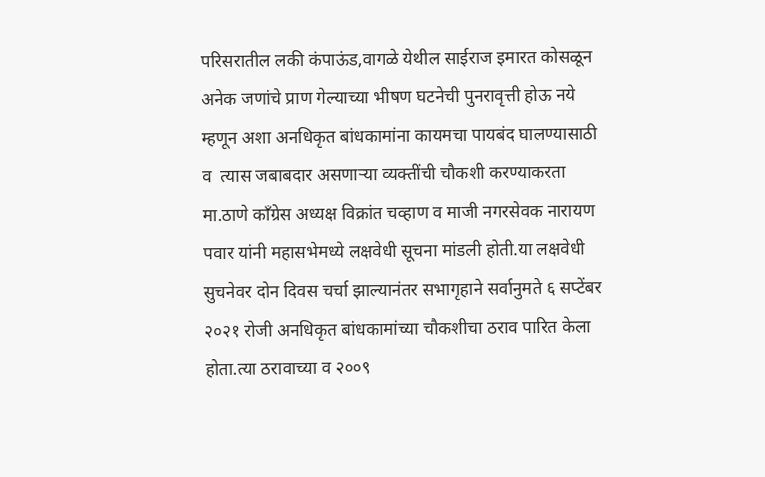परिसरातील लकी कंपाऊंड,वागळे येथील साईराज इमारत कोसळून अनेक जणांचे प्राण गेल्याच्या भीषण घटनेची पुनरावृत्ती होऊ नये म्हणून अशा अनधिकृत बांधकामांना कायमचा पायबंद घालण्यासाठी व  त्यास जबाबदार असणाऱ्या व्यक्तींची चौकशी करण्याकरता मा.ठाणे काँग्रेस अध्यक्ष विक्रांत चव्हाण व माजी नगरसेवक नारायण पवार यांनी महासभेमध्ये लक्षवेधी सूचना मांडली होती.या लक्षवेधी सुचनेवर दोन दिवस चर्चा झाल्यानंतर सभागृहाने सर्वानुमते ६ सप्टेंबर २०२१ रोजी अनधिकृत बांधकामांच्या चौकशीचा ठराव पारित केला होता.त्या ठरावाच्या व २००९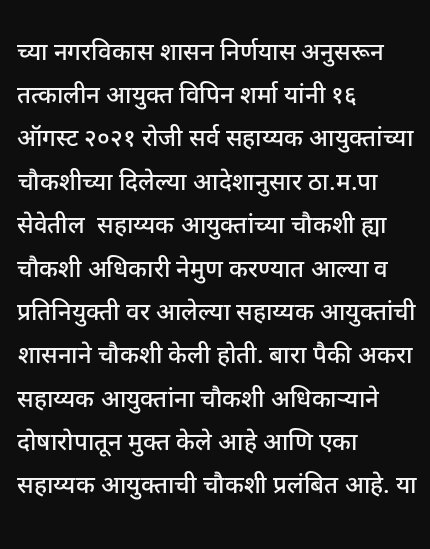च्या नगरविकास शासन निर्णयास अनुसरून तत्कालीन आयुक्त विपिन शर्मा यांनी १६ ऑगस्ट २०२१ रोजी सर्व सहाय्यक आयुक्तांच्या चौकशीच्या दिलेल्या आदेशानुसार ठा.म.पा सेवेतील  सहाय्यक आयुक्तांच्या चौकशी ह्या चौकशी अधिकारी नेमुण करण्यात आल्या व प्रतिनियुक्ती वर आलेल्या सहाय्यक आयुक्तांची शासनाने चौकशी केली होती. बारा पैकी अकरा सहाय्यक आयुक्तांना चौकशी अधिकाऱ्याने दोषारोपातून मुक्त केले आहे आणि एका सहाय्यक आयुक्ताची चौकशी प्रलंबित आहे. या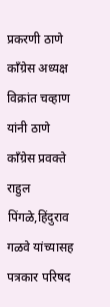प्रकरणी ठाणे काँग्रेस अध्यक्ष विक्रांत चव्हाण यांनी ठाणे काँग्रेस प्रवक्ते राहुल पिंगळे,हिंदुराव गळवे यांच्यासह पत्रकार परिषद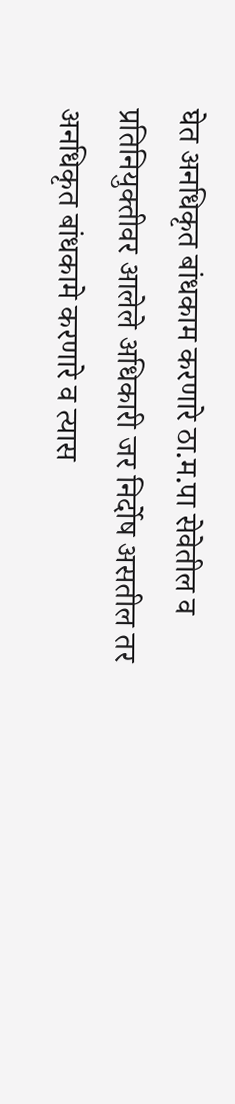घेत अनधिकृत बांधकाम करणारे ठा.म.पा सेवेतील व प्रतिनियुक्तीवर आलेले अधिकारी जर निर्दोष असतील तर अनधिकृत बांधकामे करणारे व त्यास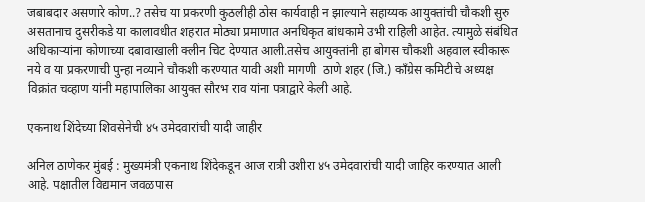जबाबदार असणारे कोण..? तसेच या प्रकरणी कुठलीही ठोस कार्यवाही न झाल्याने सहाय्यक आयुक्तांची चौकशी सुरु असतानाच दुसरीकडे या कालावधीत शहरात मोठ्या प्रमाणात अनधिकृत बांधकामे उभी राहिली आहेत. त्यामुळे संबंधित अधिकाऱ्यांना कोणाच्या दबावाखाली क्लीन चिट देण्यात आली.तसेच आयुक्तांनी हा बोगस चौकशी अहवाल स्वीकारू नये व या प्रकरणाची पुन्हा नव्याने चौकशी करण्यात यावी अशी मागणी  ठाणे शहर (जि.) काँग्रेस कमिटीचे अध्यक्ष विक्रांत चव्हाण यांनी महापालिका आयुक्त सौरभ राव यांना पत्राद्वारे केली आहे.

एकनाथ शिंदेच्या शिवसेनेची ४५ उमेदवारांची यादी जाहीर

अनिल ठाणेकर मुंबई : मुख्यमंत्री एकनाथ शिंदेकडून आज रात्री उशीरा ४५ उमेदवारांची यादी जाहिर करण्यात आली आहे. पक्षातील विद्यमान जवळपास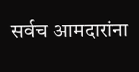सर्वच आमदारांना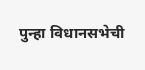पुन्हा विधानसभेची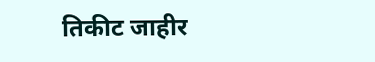तिकीट जाहीर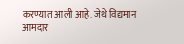करण्यात आली आहे. जेथे विद्यमान आमदार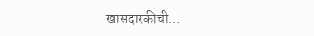खासदारकीची…